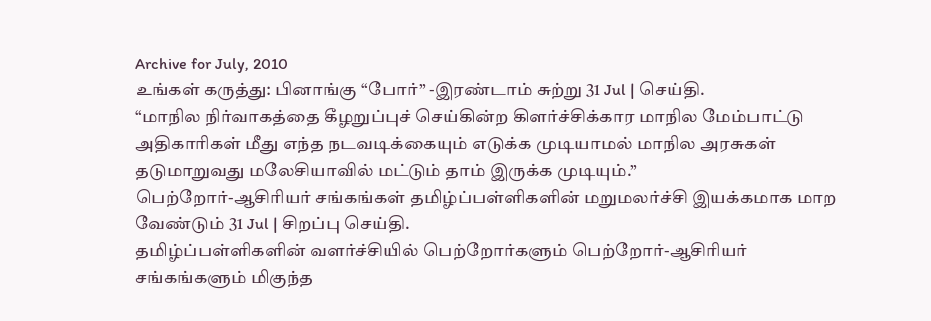Archive for July, 2010
உங்கள் கருத்து: பினாங்கு “போர்” -இரண்டாம் சுற்று 31 Jul | செய்தி.
“மாநில நிர்வாகத்தை கீழறுப்புச் செய்கின்ற கிளர்ச்சிக்கார மாநில மேம்பாட்டு அதிகாரிகள் மீது எந்த நடவடிக்கையும் எடுக்க முடியாமல் மாநில அரசுகள் தடுமாறுவது மலேசியாவில் மட்டும் தாம் இருக்க முடியும்.”
பெற்றோர்-ஆசிரியர் சங்கங்கள் தமிழ்ப்பள்ளிகளின் மறுமலர்ச்சி இயக்கமாக மாற வேண்டும் 31 Jul | சிறப்பு செய்தி.
தமிழ்ப்பள்ளிகளின் வளர்ச்சியில் பெற்றோர்களும் பெற்றோர்-ஆசிரியர் சங்கங்களும் மிகுந்த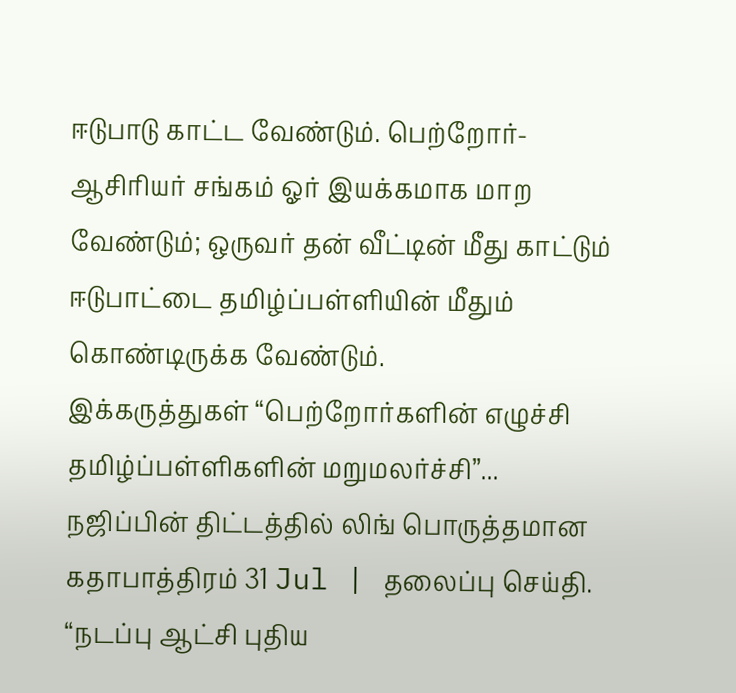ஈடுபாடு காட்ட வேண்டும். பெற்றோர்-ஆசிரியர் சங்கம் ஓர் இயக்கமாக மாற வேண்டும்; ஒருவர் தன் வீட்டின் மீது காட்டும் ஈடுபாட்டை தமிழ்ப்பள்ளியின் மீதும் கொண்டிருக்க வேண்டும்.
இக்கருத்துகள் “பெற்றோர்களின் எழுச்சி தமிழ்ப்பள்ளிகளின் மறுமலர்ச்சி”...
நஜிப்பின் திட்டத்தில் லிங் பொருத்தமான கதாபாத்திரம் 31 Jul | தலைப்பு செய்தி.
“நடப்பு ஆட்சி புதிய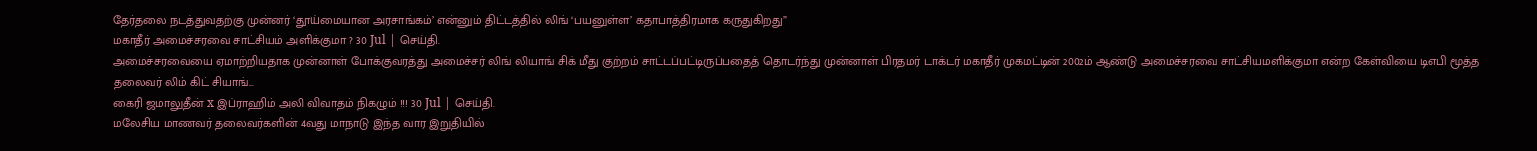தேர்தலை நடத்துவதற்கு முன்னர் ‘தூய்மையான அரசாங்கம்’ என்னும் திட்டத்தில் லிங் ‘பயனுள்ள’ கதாபாத்திரமாக கருதுகிறது”
மகாதீர் அமைச்சரவை சாட்சியம் அளிக்குமா ? 30 Jul | செய்தி.
அமைச்சரவையை ஏமாற்றியதாக முன்னாள் போக்குவரத்து அமைச்சர் லிங் லியாங் சிக் மீது குற்றம் சாட்டப்பட்டிருப்பதைத் தொடர்ந்து முன்னாள் பிரதமர் டாக்டர் மகாதீர் முகமட்டின் 2002ம் ஆண்டு அமைச்சரவை சாட்சியமளிக்குமா என்ற கேள்வியை டிஎபி மூத்த தலைவர் லிம் கிட் சியாங்...
கைரி ஜமாலுதீன் x இப்ராஹிம் அலி விவாதம் நிகழும் !!! 30 Jul | செய்தி.
மலேசிய மாணவர் தலைவர்களின் 4வது மாநாடு இந்த வார இறுதியில்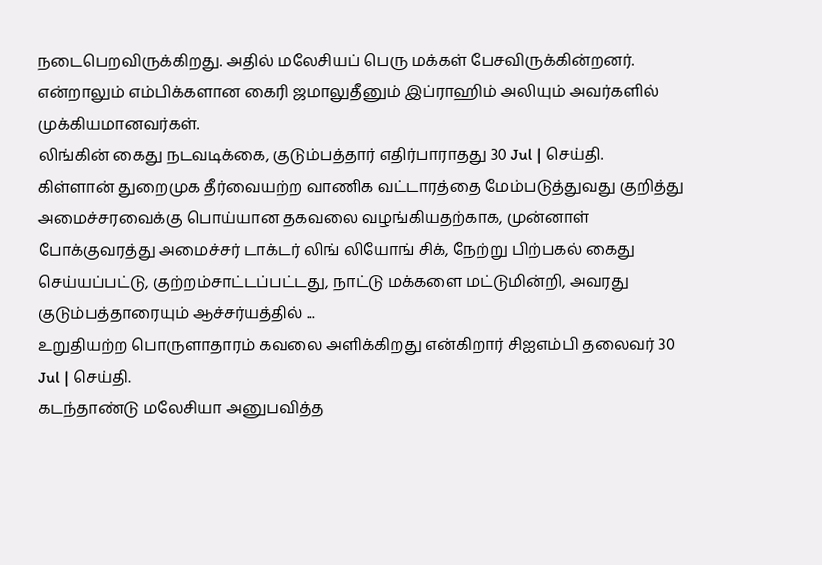நடைபெறவிருக்கிறது. அதில் மலேசியப் பெரு மக்கள் பேசவிருக்கின்றனர். என்றாலும் எம்பிக்களான கைரி ஜமாலுதீனும் இப்ராஹிம் அலியும் அவர்களில் முக்கியமானவர்கள்.
லிங்கின் கைது நடவடிக்கை, குடும்பத்தார் எதிர்பாராதது 30 Jul | செய்தி.
கிள்ளான் துறைமுக தீர்வையற்ற வாணிக வட்டாரத்தை மேம்படுத்துவது குறித்து அமைச்சரவைக்கு பொய்யான தகவலை வழங்கியதற்காக, முன்னாள் போக்குவரத்து அமைச்சர் டாக்டர் லிங் லியோங் சிக், நேற்று பிற்பகல் கைது செய்யப்பட்டு, குற்றம்சாட்டப்பட்டது, நாட்டு மக்களை மட்டுமின்றி, அவரது குடும்பத்தாரையும் ஆச்சர்யத்தில் ...
உறுதியற்ற பொருளாதாரம் கவலை அளிக்கிறது என்கிறார் சிஐஎம்பி தலைவர் 30 Jul | செய்தி.
கடந்தாண்டு மலேசியா அனுபவித்த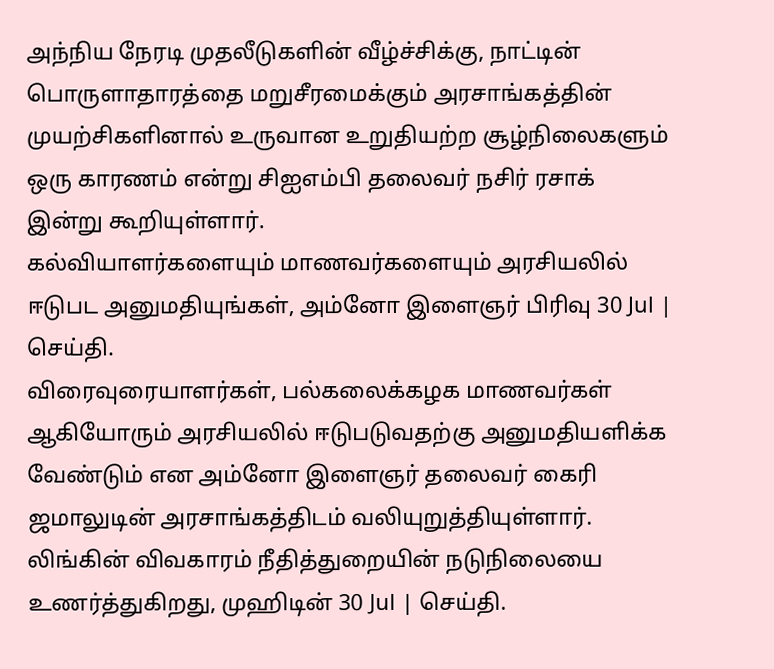அந்நிய நேரடி முதலீடுகளின் வீழ்ச்சிக்கு, நாட்டின் பொருளாதாரத்தை மறுசீரமைக்கும் அரசாங்கத்தின் முயற்சிகளினால் உருவான உறுதியற்ற சூழ்நிலைகளும் ஒரு காரணம் என்று சிஐஎம்பி தலைவர் நசிர் ரசாக் இன்று கூறியுள்ளார்.
கல்வியாளர்களையும் மாணவர்களையும் அரசியலில் ஈடுபட அனுமதியுங்கள், அம்னோ இளைஞர் பிரிவு 30 Jul | செய்தி.
விரைவுரையாளர்கள், பல்கலைக்கழக மாணவர்கள் ஆகியோரும் அரசியலில் ஈடுபடுவதற்கு அனுமதியளிக்க வேண்டும் என அம்னோ இளைஞர் தலைவர் கைரி ஜமாலுடின் அரசாங்கத்திடம் வலியுறுத்தியுள்ளார்.
லிங்கின் விவகாரம் நீதித்துறையின் நடுநிலையை உணர்த்துகிறது, முஹிடின் 30 Jul | செய்தி.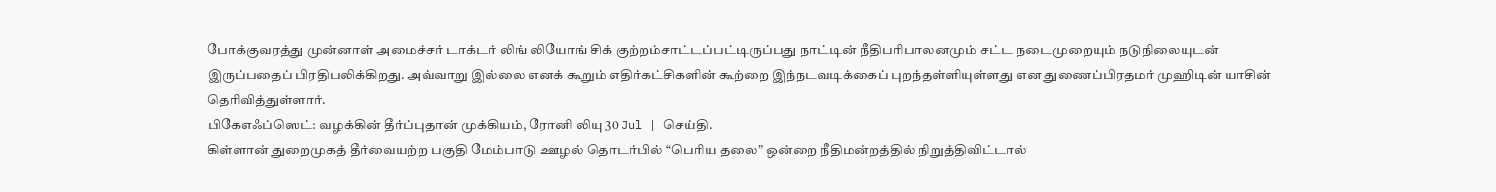போக்குவரத்து முன்னாள் அமைச்சர் டாக்டர் லிங் லியோங் சிக் குற்றம்சாட்டப்பட்டிருப்பது நாட்டின் நீதிபரிபாலனமும் சட்ட நடைமுறையும் நடுநிலையுடன் இருப்பதைப் பிரதிபலிக்கிறது. அவ்வாறு இல்லை எனக் கூறும் எதிர்கட்சிகளின் கூற்றை இந்நடவடிக்கைப் புறந்தள்ளியுள்ளது என துணைப்பிரதமர் முஹிடின் யாசின் தெரிவித்துள்ளார்.
பிகேஎஃப்ஸெட்: வழக்கின் தீர்ப்புதான் முக்கியம், ரோனி லியு 30 Jul | செய்தி.
கிள்ளான் துறைமுகத் தீர்வையற்ற பகுதி மேம்பாடு ஊழல் தொடர்பில் “பெரிய தலை” ஒன்றை நீதிமன்றத்தில் நிறுத்திவிட்டால்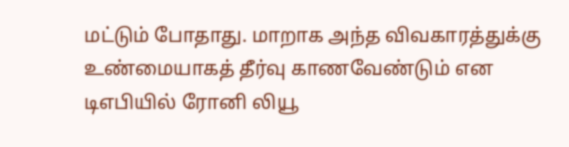மட்டும் போதாது. மாறாக அந்த விவகாரத்துக்கு உண்மையாகத் தீர்வு காணவேண்டும் என டிஎபியில் ரோனி லியூ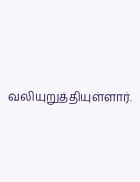வலியுறுத்தியுள்ளார்.